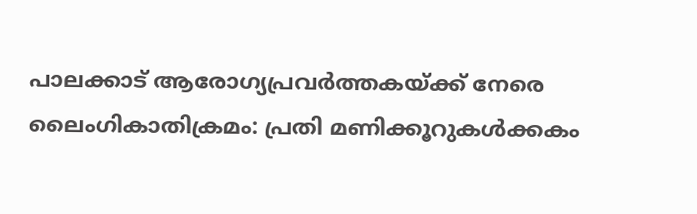പാലക്കാട് ആരോഗ്യപ്രവർത്തകയ്ക്ക് നേരെ ലൈംഗികാതിക്രമം: പ്രതി മണിക്കൂറുകൾക്കകം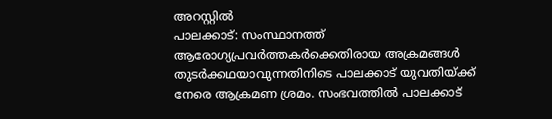അറസ്റ്റിൽ
പാലക്കാട്: സംസ്ഥാനത്ത് ആരോഗ്യപ്രവർത്തകർക്കെതിരായ അക്രമങ്ങൾ തുടർക്കഥയാവുന്നതിനിടെ പാലക്കാട് യുവതിയ്ക്ക് നേരെ ആക്രമണ ശ്രമം. സംഭവത്തിൽ പാലക്കാട്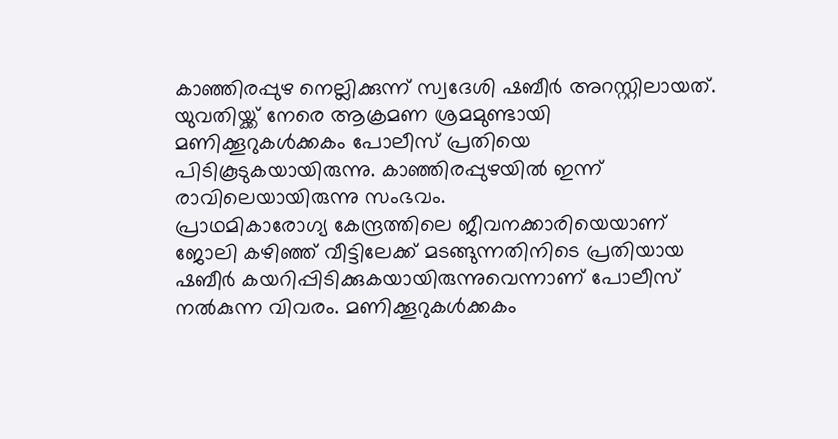കാഞ്ഞിരപ്പുഴ നെല്ലിക്കുന്ന് സ്വദേശി ഷബീർ അറസ്റ്റിലായത്. യുവതിയ്ക്ക് നേരെ ആക്രമണ ശ്രമമുണ്ടായി മണിക്കൂറുകൾക്കകം പോലീസ് പ്രതിയെ പിടികൂടുകയായിരുന്നു. കാഞ്ഞിരപ്പുഴയിൽ ഇന്ന് രാവിലെയായിരുന്നു സംഭവം.
പ്രാഥമികാരോഗ്യ കേന്ദ്രത്തിലെ ജീവനക്കാരിയെയാണ് ജോലി കഴിഞ്ഞ് വീട്ടിലേക്ക് മടങ്ങുന്നതിനിടെ പ്രതിയായ ഷബീർ കയറിപ്പിടിക്കുകയായിരുന്നുവെന്നാണ് പോലീസ് നൽകുന്ന വിവരം. മണിക്കൂറുകൾക്കകം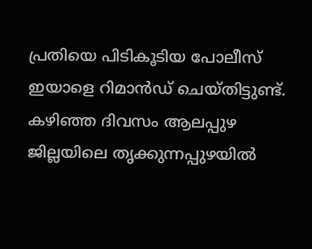പ്രതിയെ പിടികൂടിയ പോലീസ് ഇയാളെ റിമാൻഡ് ചെയ്തിട്ടുണ്ട്. കഴിഞ്ഞ ദിവസം ആലപ്പുഴ ജില്ലയിലെ തൃക്കുന്നപ്പുഴയിൽ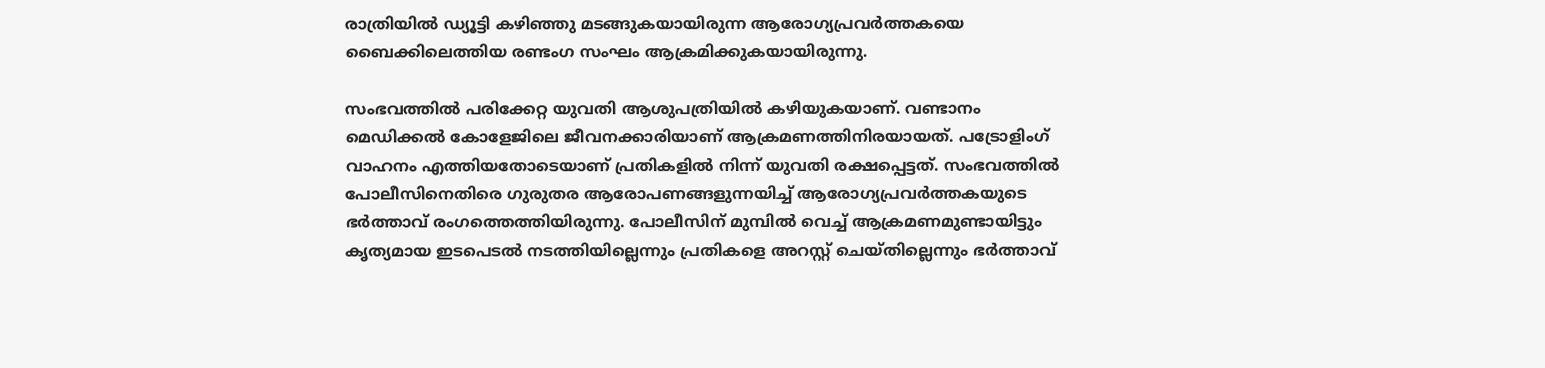രാത്രിയിൽ ഡ്യൂട്ടി കഴിഞ്ഞു മടങ്ങുകയായിരുന്ന ആരോഗ്യപ്രവർത്തകയെ ബൈക്കിലെത്തിയ രണ്ടംഗ സംഘം ആക്രമിക്കുകയായിരുന്നു.

സംഭവത്തിൽ പരിക്കേറ്റ യുവതി ആശുപത്രിയിൽ കഴിയുകയാണ്. വണ്ടാനം മെഡിക്കൽ കോളേജിലെ ജീവനക്കാരിയാണ് ആക്രമണത്തിനിരയായത്. പട്രോളിംഗ് വാഹനം എത്തിയതോടെയാണ് പ്രതികളിൽ നിന്ന് യുവതി രക്ഷപ്പെട്ടത്. സംഭവത്തിൽ പോലീസിനെതിരെ ഗുരുതര ആരോപണങ്ങളുന്നയിച്ച് ആരോഗ്യപ്രവർത്തകയുടെ ഭർത്താവ് രംഗത്തെത്തിയിരുന്നു. പോലീസിന് മുമ്പിൽ വെച്ച് ആക്രമണമുണ്ടായിട്ടും കൃത്യമായ ഇടപെടൽ നടത്തിയില്ലെന്നും പ്രതികളെ അറസ്റ്റ് ചെയ്തില്ലെന്നും ഭർത്താവ്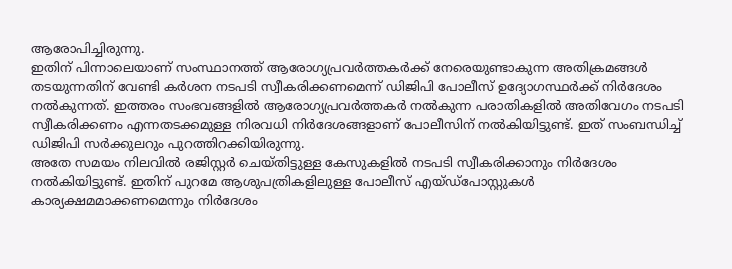ആരോപിച്ചിരുന്നു.
ഇതിന് പിന്നാലെയാണ് സംസ്ഥാനത്ത് ആരോഗ്യപ്രവർത്തകർക്ക് നേരെയുണ്ടാകുന്ന അതിക്രമങ്ങൾ തടയുന്നതിന് വേണ്ടി കർശന നടപടി സ്വീകരിക്കണമെന്ന് ഡിജിപി പോലീസ് ഉദ്യോഗസ്ഥർക്ക് നിർദേശം നൽകുന്നത്. ഇത്തരം സംഭവങ്ങളിൽ ആരോഗ്യപ്രവർത്തകർ നൽകുന്ന പരാതികളിൽ അതിവേഗം നടപടി സ്വീകരിക്കണം എന്നതടക്കമുള്ള നിരവധി നിർദേശങ്ങളാണ് പോലീസിന് നൽകിയിട്ടുണ്ട്. ഇത് സംബന്ധിച്ച് ഡിജിപി സർക്കുലറും പുറത്തിറക്കിയിരുന്നു.
അതേ സമയം നിലവിൽ രജിസ്റ്റർ ചെയ്തിട്ടുള്ള കേസുകളിൽ നടപടി സ്വീകരിക്കാനും നിർദേശം നൽകിയിട്ടുണ്ട്. ഇതിന് പുറമേ ആശുപത്രികളിലുള്ള പോലീസ് എയ്ഡ്പോസ്റ്റുകൾ കാര്യക്ഷമമാക്കണമെന്നും നിർദേശം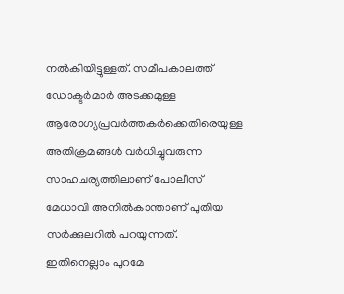നൽകിയിട്ടുള്ളത്. സമീപകാലത്ത് ഡോക്ടർമാർ അടക്കമുള്ള ആരോഗ്യപ്രവർത്തകർക്കെതിരെയുള്ള അതിക്രമങ്ങൾ വർധിച്ചുവരുന്ന സാഹചര്യത്തിലാണ് പോലീസ് മേധാവി അനിൽകാന്താണ് പുതിയ സർക്കുലറിൽ പറയുന്നത്. ഇതിനെല്ലാം പുറമേ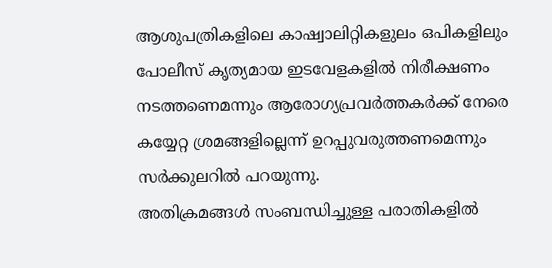ആശുപത്രികളിലെ കാഷ്വാലിറ്റികളുലം ഒപികളിലും പോലീസ് കൃത്യമായ ഇടവേളകളിൽ നിരീക്ഷണം നടത്തണെമന്നും ആരോഗ്യപ്രവർത്തകർക്ക് നേരെ കയ്യേറ്റ ശ്രമങ്ങളില്ലെന്ന് ഉറപ്പുവരുത്തണമെന്നും സർക്കുലറിൽ പറയുന്നു.
അതിക്രമങ്ങൾ സംബന്ധിച്ചുള്ള പരാതികളിൽ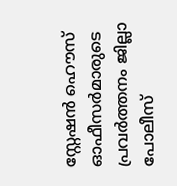സ്റ്റേഷൻ ഹൌസ് ഓഫീസർമാരുടെ പ്രവർത്തനം ജില്ലാ പോലീസ്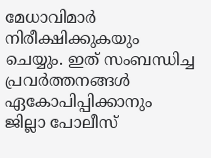മേധാവിമാർ നിരീക്ഷിക്കുകയും ചെയ്യും. ഇത് സംബന്ധിച്ച പ്രവർത്തനങ്ങൾ ഏകോപിപ്പിക്കാനും ജില്ലാ പോലീസ്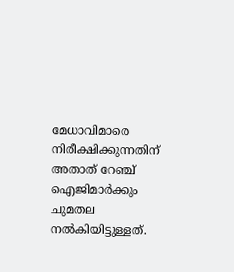മേധാവിമാരെ നിരീക്ഷിക്കുന്നതിന് അതാത് റേഞ്ച് ഐജിമാർക്കും ചുമതല നൽകിയിട്ടുള്ളത്.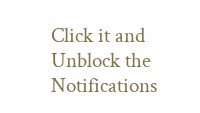Click it and Unblock the Notifications